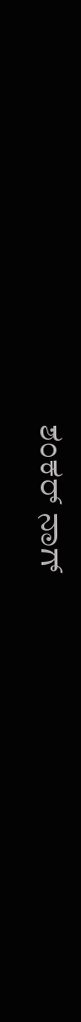ಶಂಕರ್ ನಾಗ್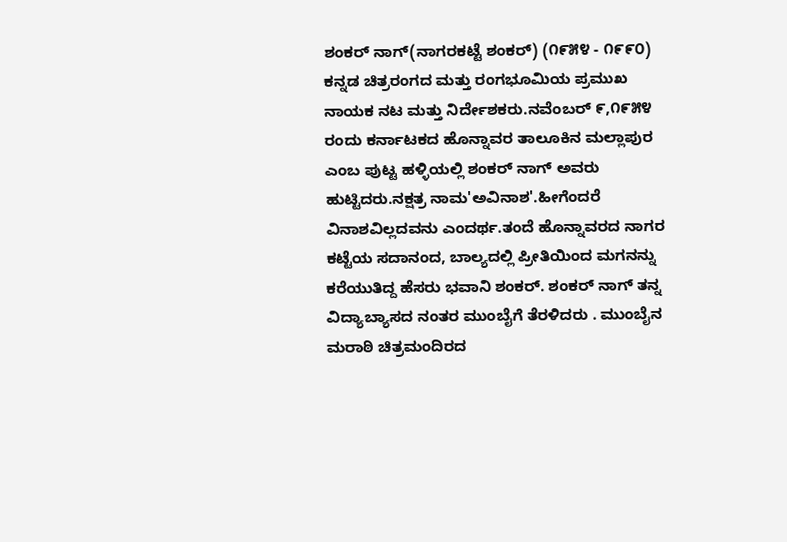ಶಂಕರ್ ನಾಗ್(ನಾಗರಕಟ್ಟೆ ಶಂಕರ್) (೧೯೫೪ - ೧೯೯೦) ಕನ್ನಡ ಚಿತ್ರರಂಗದ ಮತ್ತು ರಂಗಭೂಮಿಯ ಪ್ರಮುಖ ನಾಯಕ ನಟ ಮತ್ತು ನಿರ್ದೇಶಕರು.ನವೆಂಬರ್ ೯,೧೯೫೪ ರಂದು ಕರ್ನಾಟಕದ ಹೊನ್ನಾವರ ತಾಲೂಕಿನ ಮಲ್ಲಾಪುರ ಎಂಬ ಪುಟ್ಟ ಹಳ್ಳಿಯಲ್ಲಿ ಶಂಕರ್ ನಾಗ್ ಅವರು ಹುಟ್ಟಿದರು.ನಕ್ಷತ್ರ ನಾಮ'ಅವಿನಾಶ'.ಹೀಗೆಂದರೆ ವಿನಾಶವಿಲ್ಲದವನು ಎಂದರ್ಥ.ತಂದೆ ಹೊನ್ನಾವರದ ನಾಗರ ಕಟ್ಟೆಯ ಸದಾನಂದ, ಬಾಲ್ಯದಲ್ಲಿ ಪ್ರೀತಿಯಿಂದ ಮಗನನ್ನು ಕರೆಯುತಿದ್ದ ಹೆಸರು ಭವಾನಿ ಶಂಕರ್. ಶಂಕರ್ ನಾಗ್ ತನ್ನ ವಿದ್ಯಾಬ್ಯಾಸದ ನಂತರ ಮುಂಬೈಗೆ ತೆರಳಿದರು . ಮುಂಬೈನ ಮರಾಠಿ ಚಿತ್ರಮಂದಿರದ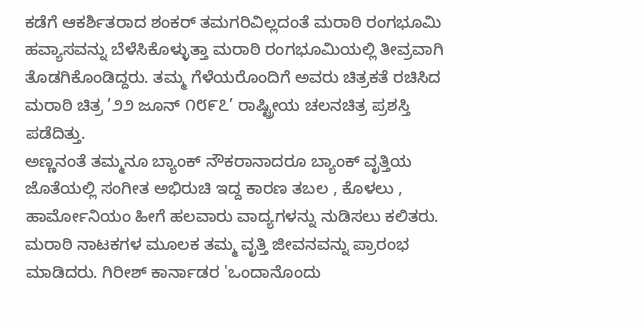ಕಡೆಗೆ ಆಕರ್ಶಿತರಾದ ಶಂಕರ್ ತಮಗರಿವಿಲ್ಲದಂತೆ ಮರಾಠಿ ರಂಗಭೂಮಿ ಹವ್ಯಾಸವನ್ನು ಬೆಳೆಸಿಕೊಳ್ಳುತ್ತಾ ಮರಾಠಿ ರಂಗಭೂಮಿಯಲ್ಲಿ ತೀವ್ರವಾಗಿ ತೊಡಗಿಕೊಂಡಿದ್ದರು. ತಮ್ಮ ಗೆಳೆಯರೊಂದಿಗೆ ಅವರು ಚಿತ್ರಕತೆ ರಚಿಸಿದ ಮರಾಠಿ ಚಿತ್ರ ’೨೨ ಜೂನ್ ೧೮೯೭’ ರಾಷ್ಟ್ರೀಯ ಚಲನಚಿತ್ರ ಪ್ರಶಸ್ತಿ ಪಡೆದಿತ್ತು.
ಅಣ್ಣನಂತೆ ತಮ್ಮನೂ ಬ್ಯಾಂಕ್ ನೌಕರಾನಾದರೂ ಬ್ಯಾಂಕ್ ವೃತ್ತಿಯ ಜೊತೆಯಲ್ಲಿ ಸಂಗೀತ ಅಭಿರುಚಿ ಇದ್ದ ಕಾರಣ ತಬಲ , ಕೊಳಲು , ಹಾರ್ಮೋನಿಯಂ ಹೀಗೆ ಹಲವಾರು ವಾದ್ಯಗಳನ್ನು ನುಡಿಸಲು ಕಲಿತರು. ಮರಾಠಿ ನಾಟಕಗಳ ಮೂಲಕ ತಮ್ಮ ವೃತ್ತಿ ಜೀವನವನ್ನು ಪ್ರಾರಂಭ ಮಾಡಿದರು. ಗಿರೀಶ್ ಕಾರ್ನಾಡರ 'ಒಂದಾನೊಂದು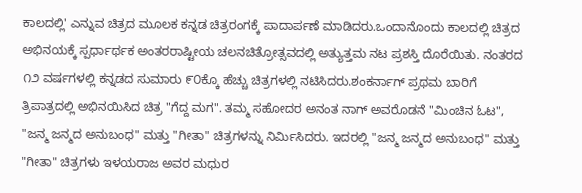ಕಾಲದಲ್ಲಿ' ಎನ್ನುವ ಚಿತ್ರದ ಮೂಲಕ ಕನ್ನಡ ಚಿತ್ರರಂಗಕ್ಕೆ ಪಾದಾರ್ಪಣೆ ಮಾಡಿದರು.ಒಂದಾನೊಂದು ಕಾಲದಲ್ಲಿ ಚಿತ್ರದ ಅಭಿನಯಕ್ಕೆ ಸ್ಪರ್ಧಾರ್ಥಕ ಅಂತರರಾಷ್ಟೀಯ ಚಲನಚಿತ್ರೋತ್ಸವದಲ್ಲಿ ಅತ್ಯುತ್ತಮ ನಟ ಪ್ರಶಸ್ತಿ ದೊರೆಯಿತು. ನಂತರದ ೧೨ ವರ್ಷಗಳಲ್ಲಿ ಕನ್ನಡದ ಸುಮಾರು ೯೦ಕ್ಕೊ ಹೆಚ್ಚು ಚಿತ್ರಗಳಲ್ಲಿ ನಟಿಸಿದರು.ಶಂಕರ್ನಾಗ್ ಪ್ರಥಮ ಬಾರಿಗೆ ತ್ರಿಪಾತ್ರದಲ್ಲಿ ಅಭಿನಯಿಸಿದ ಚಿತ್ರ "ಗೆದ್ದ ಮಗ". ತಮ್ಮ ಸಹೋದರ ಅನಂತ ನಾಗ್ ಅವರೊಡನೆ "ಮಿಂಚಿನ ಓಟ", "ಜನ್ಮ ಜನ್ಮದ ಅನುಬಂಧ" ಮತ್ತು "ಗೀತಾ" ಚಿತ್ರಗಳನ್ನು ನಿರ್ಮಿಸಿದರು. ಇದರಲ್ಲಿ "ಜನ್ಮ ಜನ್ಮದ ಅನುಬಂಧ" ಮತ್ತು "ಗೀತಾ" ಚಿತ್ರಗಳು ಇಳಯರಾಜ ಅವರ ಮಧುರ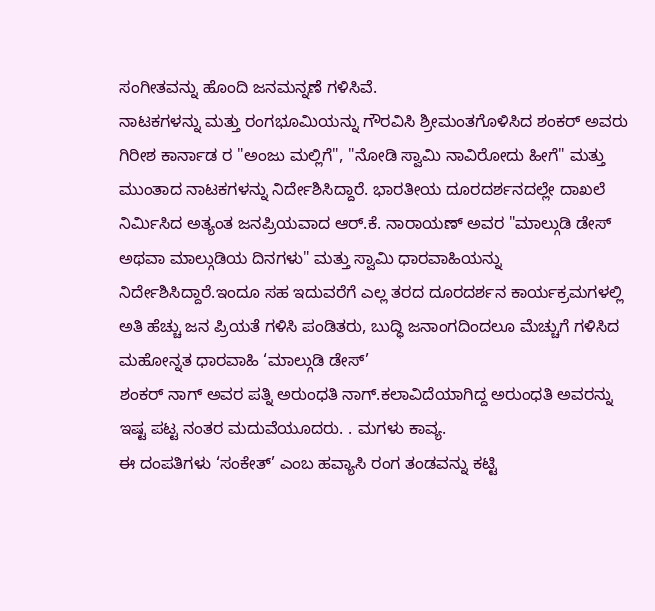ಸಂಗೀತವನ್ನು ಹೊಂದಿ ಜನಮನ್ನಣೆ ಗಳಿಸಿವೆ.
ನಾಟಕಗಳನ್ನು ಮತ್ತು ರಂಗಭೂಮಿಯನ್ನು ಗೌರವಿಸಿ ಶ್ರೀಮಂತಗೊಳಿಸಿದ ಶಂಕರ್ ಅವರು ಗಿರೀಶ ಕಾರ್ನಾಡ ರ "ಅಂಜು ಮಲ್ಲಿಗೆ", "ನೋಡಿ ಸ್ವಾಮಿ ನಾವಿರೋದು ಹೀಗೆ" ಮತ್ತು ಮುಂತಾದ ನಾಟಕಗಳನ್ನು ನಿರ್ದೇಶಿಸಿದ್ದಾರೆ. ಭಾರತೀಯ ದೂರದರ್ಶನದಲ್ಲೇ ದಾಖಲೆ ನಿರ್ಮಿಸಿದ ಅತ್ಯಂತ ಜನಪ್ರಿಯವಾದ ಆರ್.ಕೆ. ನಾರಾಯಣ್ ಅವರ "ಮಾಲ್ಗುಡಿ ಡೇಸ್ ಅಥವಾ ಮಾಲ್ಗುಡಿಯ ದಿನಗಳು" ಮತ್ತು ಸ್ವಾಮಿ ಧಾರವಾಹಿಯನ್ನು ನಿರ್ದೇಶಿಸಿದ್ದಾರೆ.ಇಂದೂ ಸಹ ಇದುವರೆಗೆ ಎಲ್ಲ ತರದ ದೂರದರ್ಶನ ಕಾರ್ಯಕ್ರಮಗಳಲ್ಲಿ ಅತಿ ಹೆಚ್ಚು ಜನ ಪ್ರಿಯತೆ ಗಳಿಸಿ ಪಂಡಿತರು, ಬುದ್ಧಿ ಜನಾಂಗದಿಂದಲೂ ಮೆಚ್ಚುಗೆ ಗಳಿಸಿದ ಮಹೋನ್ನತ ಧಾರವಾಹಿ ‘ಮಾಲ್ಗುಡಿ ಡೇಸ್’
ಶಂಕರ್ ನಾಗ್ ಅವರ ಪತ್ನಿ ಅರುಂಧತಿ ನಾಗ್.ಕಲಾವಿದೆಯಾಗಿದ್ದ ಅರುಂಧತಿ ಅವರನ್ನು ಇಷ್ಟ ಪಟ್ಟ ನಂತರ ಮದುವೆಯೂದರು. . ಮಗಳು ಕಾವ್ಯ.
ಈ ದಂಪತಿಗಳು ‘ಸಂಕೇತ್’ ಎಂಬ ಹವ್ಯಾಸಿ ರಂಗ ತಂಡವನ್ನು ಕಟ್ಟಿ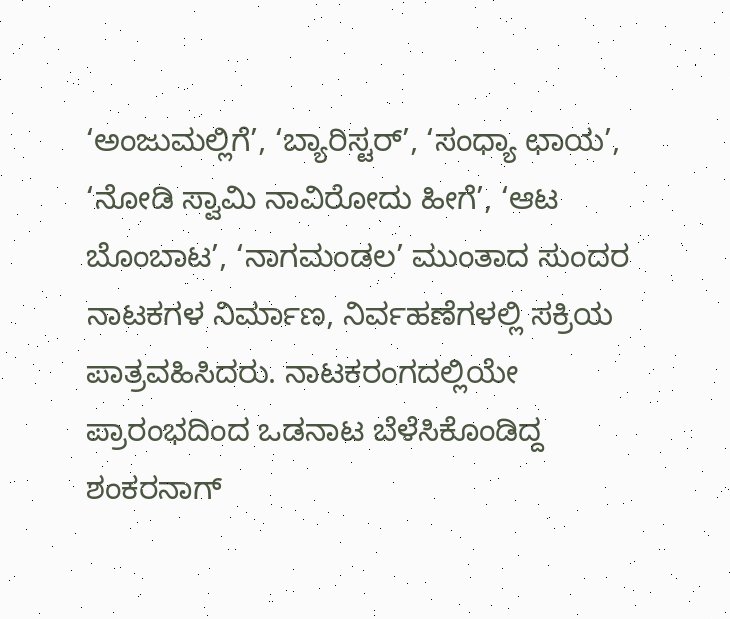‘ಅಂಜುಮಲ್ಲಿಗೆ’, ‘ಬ್ಯಾರಿಸ್ಟರ್’, ‘ಸಂಧ್ಯಾ ಛಾಯ’, ‘ನೋಡಿ ಸ್ವಾಮಿ ನಾವಿರೋದು ಹೀಗೆ’, ‘ಆಟ ಬೊಂಬಾಟ’, ‘ನಾಗಮಂಡಲ’ ಮುಂತಾದ ಸುಂದರ ನಾಟಕಗಳ ನಿರ್ಮಾಣ, ನಿರ್ವಹಣೆಗಳಲ್ಲಿ ಸಕ್ರಿಯ ಪಾತ್ರವಹಿಸಿದರು. ನಾಟಕರಂಗದಲ್ಲಿಯೇ ಪ್ರಾರಂಭದಿಂದ ಒಡನಾಟ ಬೆಳೆಸಿಕೊಂಡಿದ್ದ ಶಂಕರನಾಗ್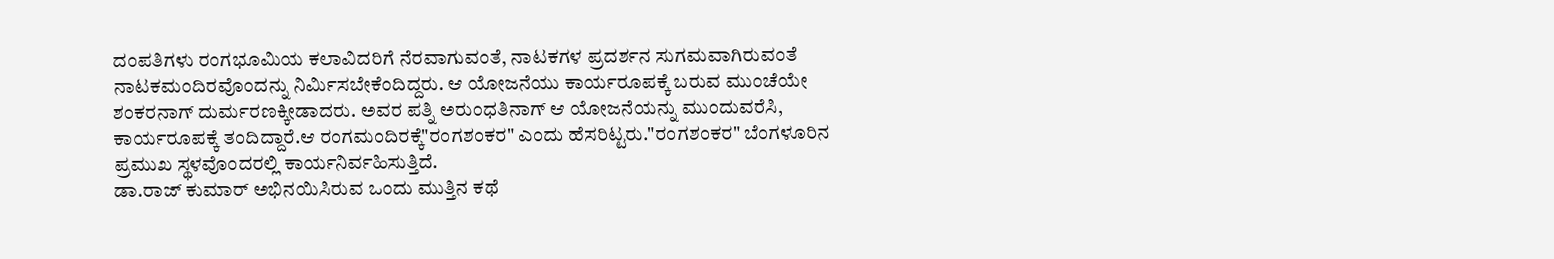ದಂಪತಿಗಳು ರಂಗಭೂಮಿಯ ಕಲಾವಿದರಿಗೆ ನೆರವಾಗುವಂತೆ, ನಾಟಕಗಳ ಪ್ರದರ್ಶನ ಸುಗಮವಾಗಿರುವಂತೆ ನಾಟಕಮಂದಿರವೊಂದನ್ನು ನಿರ್ಮಿಸಬೇಕೆಂದಿದ್ದರು. ಆ ಯೋಜನೆಯು ಕಾರ್ಯರೂಪಕ್ಕೆ ಬರುವ ಮುಂಚೆಯೇ ಶಂಕರನಾಗ್ ದುರ್ಮರಣಕ್ಕೀಡಾದರು. ಅವರ ಪತ್ನಿ ಅರುಂಧತಿನಾಗ್ ಆ ಯೋಜನೆಯನ್ನು ಮುಂದುವರೆಸಿ, ಕಾರ್ಯರೂಪಕ್ಕೆ ತಂದಿದ್ದಾರೆ.ಆ ರಂಗಮಂದಿರಕ್ಕೆ"ರಂಗಶಂಕರ" ಎಂದು ಹೆಸರಿಟ್ಟರು."ರಂಗಶಂಕರ" ಬೆಂಗಳೂರಿನ ಪ್ರಮುಖ ಸ್ಥಳವೊಂದರಲ್ಲಿ ಕಾರ್ಯನಿರ್ವಹಿಸುತ್ತಿದೆ.
ಡಾ.ರಾಜ್ ಕುಮಾರ್ ಅಭಿನಯಿಸಿರುವ ಒಂದು ಮುತ್ತಿನ ಕಥೆ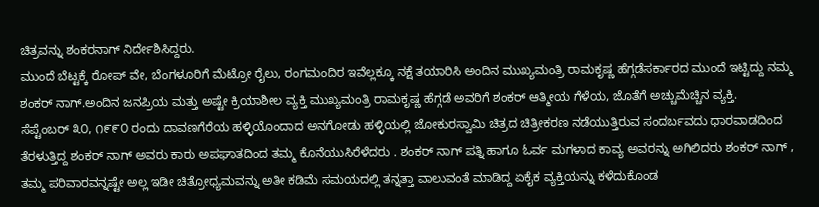ಚಿತ್ರವನ್ನು ಶಂಕರನಾಗ್ ನಿರ್ದೇಶಿಸಿದ್ದರು.
ಮುಂದೆ ಬೆಟ್ಟಕ್ಕೆ ರೋಪ್ ವೇ, ಬೆಂಗಳೂರಿಗೆ ಮೆಟ್ರೋ ರೈಲು, ರಂಗಮಂದಿರ ಇವೆಲ್ಲಕ್ಕೂ ನಕ್ಷೆ ತಯಾರಿಸಿ ಅಂದಿನ ಮುಖ್ಯಮಂತ್ರಿ ರಾಮಕೃಷ್ಣ ಹೆಗ್ಗಡೆಸರ್ಕಾರದ ಮುಂದೆ ಇಟ್ಟಿದ್ದು ನಮ್ಮ ಶಂಕರ್ ನಾಗ್.ಅಂದಿನ ಜನಪ್ರಿಯ ಮತ್ತು ಅಷ್ಟೇ ಕ್ರಿಯಾಶೀಲ ವ್ಯಕ್ತಿ ಮುಖ್ಯಮಂತ್ರಿ ರಾಮಕೃಷ್ಣ ಹೆಗ್ಗಡೆ ಅವರಿಗೆ ಶಂಕರ್ ಆತ್ಮೀಯ ಗೆಳೆಯ, ಜೊತೆಗೆ ಅಚ್ಚುಮೆಚ್ಚಿನ ವ್ಯಕ್ತಿ.
ಸೆಪ್ಟೆಂಬರ್ ೩೦, ೧೯೯೦ ರಂದು ದಾವಣಗೆರೆಯ ಹಳ್ಳಿಯೊಂದಾದ ಅನಗೋಡು ಹಳ್ಳಿಯಲ್ಲಿ ಜೋಕುರಸ್ವಾಮಿ ಚಿತ್ರದ ಚಿತ್ರೀಕರಣ ನಡೆಯುತ್ತಿರುವ ಸಂದರ್ಬವದು ಧಾರವಾಡದಿಂದ ತೆರಳುತ್ತಿದ್ದ ಶಂಕರ್ ನಾಗ್ ಅವರು ಕಾರು ಅಪಘಾತದಿಂದ ತಮ್ಮ ಕೊನೆಯುಸಿರೆಳೆದರು . ಶಂಕರ್ ನಾಗ್ ಪತ್ನಿ ಹಾಗೂ ಓರ್ವ ಮಗಳಾದ ಕಾವ್ಯ ಅವರನ್ನು ಅಗಿಲಿದರು ಶಂಕರ್ ನಾಗ್ , ತಮ್ಮ ಪರಿವಾರವನ್ನಷ್ಟೇ ಅಲ್ಲ ಇಡೀ ಚಿತ್ರೋಧ್ಯಮವನ್ನು ಅತೀ ಕಡಿಮೆ ಸಮಯದಲ್ಲಿ ತನ್ನತ್ತಾ ವಾಲುವಂತೆ ಮಾಡಿದ್ದ ಏಕೈಕ ವ್ಯಕ್ತಿಯನ್ನು ಕಳೆದುಕೊಂಡ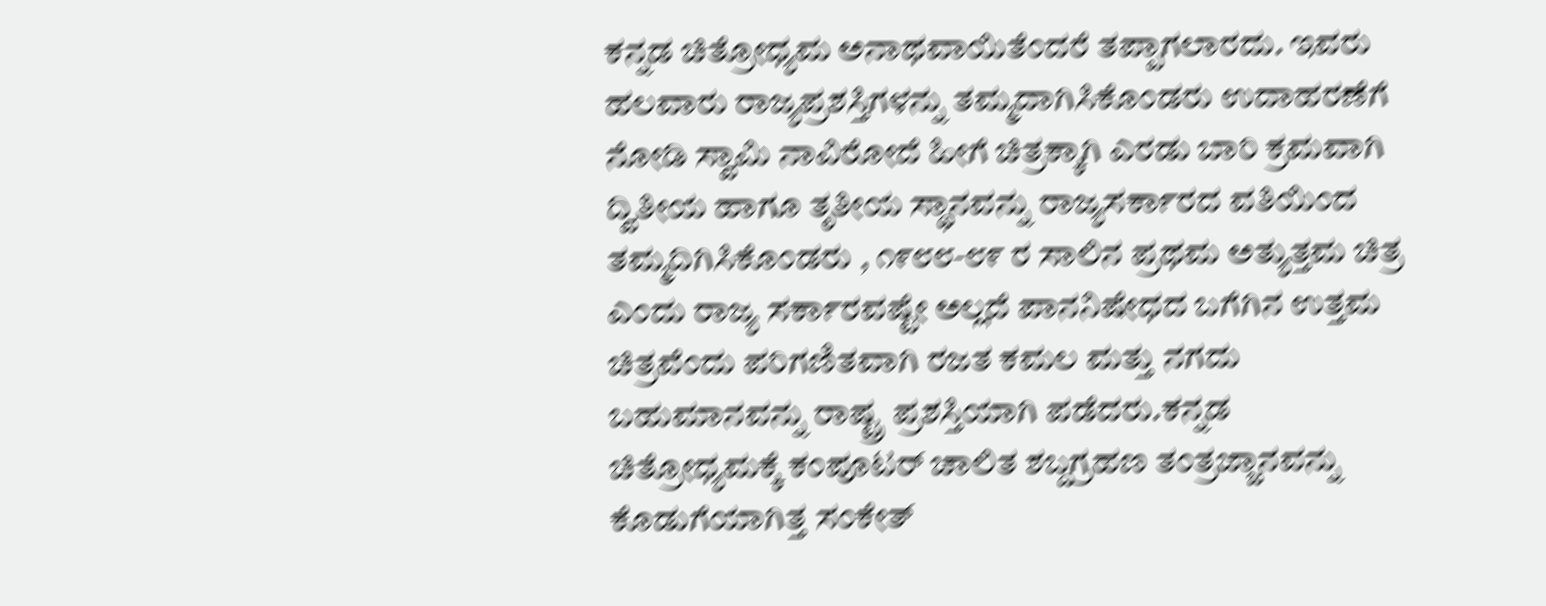ಕನ್ನಡ ಚಿತ್ರೋಧ್ಯಮ ಅನಾಥವಾಯಿತೆಂದರೆ ತಪ್ಪಾಗಲಾರದು. ಇವರು ಹಲವಾರು ರಾಜ್ಯಪ್ರಶಸ್ತಿಗಳನ್ನು ತಮ್ಮದಾಗಿಸಿಕೊಂಡರು ಉದಾಹರಣೆಗೆ ನೋಡಿ ಸ್ವಾಮಿ ನಾವಿರೋದೆ ಹೀಗೆ ಚಿತ್ರಕ್ಕಾಗಿ ಎರಡು ಬಾರಿ ಕ್ರಮವಾಗಿ ದ್ವಿತೀಯ ಹಾಗೂ ತೃತೀಯ ಸ್ಥಾನವನ್ನು ರಾಜ್ಯಸರ್ಕಾರದ ವತಿಯಿಂದ ತಮ್ಮದಿಗಿಸಿಕೊಂಡರು , ೧೯೮೮-೮೯ ರ ಸಾಲಿನ ಪ್ರಥಮ ಅತ್ಯುತ್ತಮ ಚಿತ್ರ ಎಂದು ರಾಜ್ಯ ಸರ್ಕಾರವಷ್ಟೇ ಅಲ್ಲದೆ ಪಾನನಿಷೇಧದ ಬಗೆಗಿನ ಉತ್ತಮ ಚಿತ್ರವೆಂದು ಪರಿಗಣಿತವಾಗಿ ರಜತ ಕಮಲ ಮತ್ತು ನಗದು ಬಹುಮಾನವನ್ನು ರಾಷ್ಟ್ರ ಪ್ರಶಸ್ತಿಯಾಗಿ ಪಡೆದರು.ಕನ್ನಡ ಚಿತ್ರೋಧ್ಯಮಕ್ಕೆ ಕಂಪೂಟರ್ ಚಾಲಿತ ಶಬ್ದಗ್ರಹಣ ತಂತ್ರಜ್ಜಾನವನ್ನು ಕೊಡುಗೆಯಾಗಿತ್ತ ಸಂಕೇತ್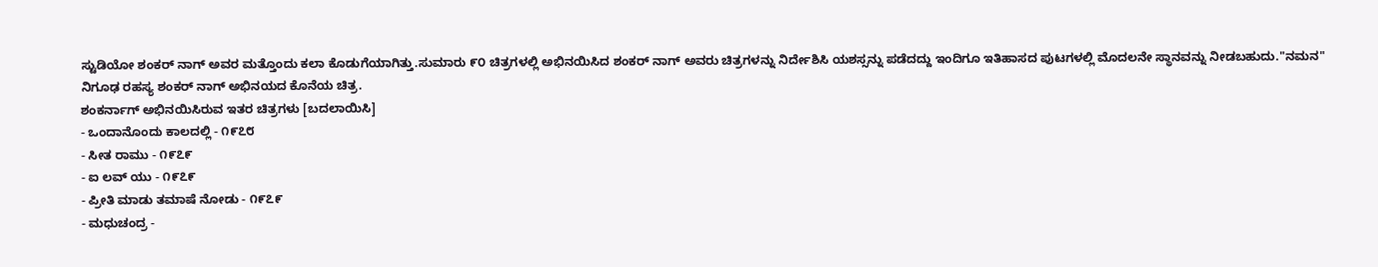ಸ್ಟುಡಿಯೋ ಶಂಕರ್ ನಾಗ್ ಅವರ ಮತ್ತೊಂದು ಕಲಾ ಕೊಡುಗೆಯಾಗಿತ್ತು.ಸುಮಾರು ೯೦ ಚಿತ್ರಗಳಲ್ಲಿ ಅಭಿನಯಿಸಿದ ಶಂಕರ್ ನಾಗ್ ಅವರು ಚಿತ್ರಗಳನ್ನು ನಿರ್ದೇಶಿಸಿ ಯಶಸ್ಸನ್ನು ಪಡೆದದ್ದು ಇಂದಿಗೂ ಇತಿಹಾಸದ ಪುಟಗಳಲ್ಲಿ ಮೊದಲನೇ ಸ್ಥಾನವನ್ನು ನೀಡಬಹುದು."ನಮನ"
ನಿಗೂಢ ರಹಸ್ಯ ಶಂಕರ್ ನಾಗ್ ಅಭಿನಯದ ಕೊನೆಯ ಚಿತ್ರ.
ಶಂಕರ್ನಾಗ್ ಅಭಿನಯಿಸಿರುವ ಇತರ ಚಿತ್ರಗಳು [ಬದಲಾಯಿಸಿ]
- ಒಂದಾನೊಂದು ಕಾಲದಲ್ಲಿ - ೧೯೭೮
- ಸೀತ ರಾಮು - ೧೯೭೯
- ಐ ಲವ್ ಯು - ೧೯೭೯
- ಪ್ರೀತಿ ಮಾಡು ತಮಾಷೆ ನೋಡು - ೧೯೭೯
- ಮಧುಚಂದ್ರ -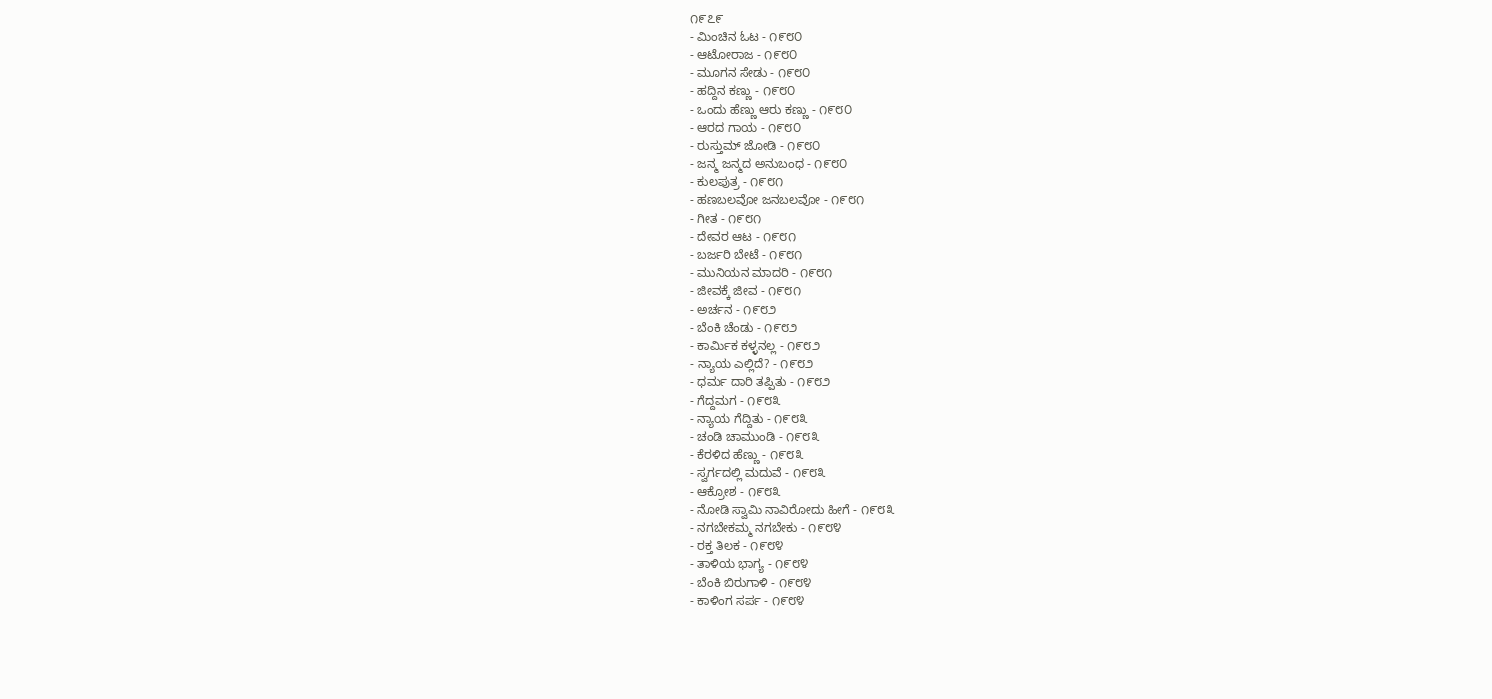೧೯೭೯
- ಮಿಂಚಿನ ಓಟ - ೧೯೮೦
- ಆಟೋರಾಜ - ೧೯೮೦
- ಮೂಗನ ಸೇಡು - ೧೯೮೦
- ಹದ್ದಿನ ಕಣ್ಣು - ೧೯೮೦
- ಒಂದು ಹೆಣ್ಣು ಆರು ಕಣ್ಣು - ೧೯೮೦
- ಆರದ ಗಾಯ - ೧೯೮೦
- ರುಸ್ತುಮ್ ಜೋಡಿ - ೧೯೮೦
- ಜನ್ಮ ಜನ್ಮದ ಅನುಬಂಧ - ೧೯೮೦
- ಕುಲಪುತ್ರ - ೧೯೮೧
- ಹಣಬಲವೋ ಜನಬಲವೋ - ೧೯೮೧
- ಗೀತ - ೧೯೮೧
- ದೇವರ ಆಟ - ೧೯೮೧
- ಬರ್ಜರಿ ಬೇಟೆ - ೧೯೮೧
- ಮುನಿಯನ ಮಾದರಿ - ೧೯೮೧
- ಜೀವಕ್ಕೆ ಜೀವ - ೧೯೮೧
- ಅರ್ಚನ - ೧೯೮೨
- ಬೆಂಕಿ ಚೆಂಡು - ೧೯೮೨
- ಕಾರ್ಮಿಕ ಕಳ್ಳನಲ್ಲ - ೧೯೮೨
- ನ್ಯಾಯ ಎಲ್ಲಿದೆ? - ೧೯೮೨
- ಧರ್ಮ ದಾರಿ ತಪ್ಪಿತು - ೧೯೮೨
- ಗೆದ್ದಮಗ - ೧೯೮೩
- ನ್ಯಾಯ ಗೆದ್ದಿತು - ೧೯೮೩
- ಚಂಡಿ ಚಾಮುಂಡಿ - ೧೯೮೩
- ಕೆರಳಿದ ಹೆಣ್ಣು - ೧೯೮೩
- ಸ್ವರ್ಗದಲ್ಲಿ ಮದುವೆ - ೧೯೮೩
- ಆಕ್ರೋಶ - ೧೯೮೩
- ನೋಡಿ ಸ್ವಾಮಿ ನಾವಿರೋದು ಹೀಗೆ - ೧೯೮೩
- ನಗಬೇಕಮ್ಮ ನಗಬೇಕು - ೧೯೮೪
- ರಕ್ತ ತಿಲಕ - ೧೯೮೪
- ತಾಳಿಯ ಭಾಗ್ಯ - ೧೯೮೪
- ಬೆಂಕಿ ಬಿರುಗಾಳಿ - ೧೯೮೪
- ಕಾಳಿಂಗ ಸರ್ಪ - ೧೯೮೪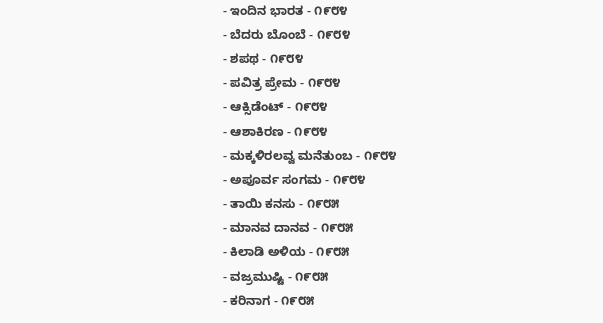- ಇಂದಿನ ಭಾರತ - ೧೯೮೪
- ಬೆದರು ಬೊಂಬೆ - ೧೯೮೪
- ಶಪಥ - ೧೯೮೪
- ಪವಿತ್ರ ಪ್ರೇಮ - ೧೯೮೪
- ಆಕ್ಸಿಡೆಂಟ್ - ೧೯೮೪
- ಆಶಾಕಿರಣ - ೧೯೮೪
- ಮಕ್ಕಳಿರಲವ್ವ ಮನೆತುಂಬ - ೧೯೮೪
- ಅಪೂರ್ವ ಸಂಗಮ - ೧೯೮೪
- ತಾಯಿ ಕನಸು - ೧೯೮೫
- ಮಾನವ ದಾನವ - ೧೯೮೫
- ಕಿಲಾಡಿ ಅಳಿಯ - ೧೯೮೫
- ವಜ್ರಮುಷ್ಟಿ - ೧೯೮೫
- ಕರಿನಾಗ - ೧೯೮೫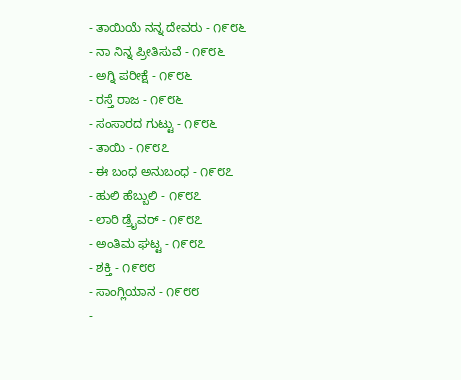- ತಾಯಿಯೆ ನನ್ನ ದೇವರು - ೧೯೮೬
- ನಾ ನಿನ್ನ ಪ್ರೀತಿಸುವೆ - ೧೯೮೬
- ಅಗ್ನಿ ಪರೀಕ್ಷೆ - ೧೯೮೬
- ರಸ್ತೆ ರಾಜ - ೧೯೮೬
- ಸಂಸಾರದ ಗುಟ್ಟು - ೧೯೮೬
- ತಾಯಿ - ೧೯೮೭
- ಈ ಬಂಧ ಅನುಬಂಧ - ೧೯೮೭
- ಹುಲಿ ಹೆಬ್ಬುಲಿ - ೧೯೮೭
- ಲಾರಿ ಡ್ರೈವರ್ - ೧೯೮೭
- ಅಂತಿಮ ಘಟ್ಟ - ೧೯೮೭
- ಶಕ್ತಿ - ೧೯೮೮
- ಸಾಂಗ್ಲಿಯಾನ - ೧೯೮೮
-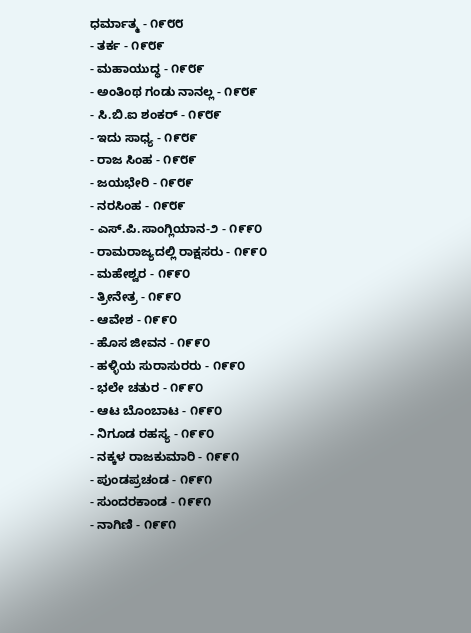ಧರ್ಮಾತ್ಮ - ೧೯೮೮
- ತರ್ಕ - ೧೯೮೯
- ಮಹಾಯುದ್ಧ - ೧೯೮೯
- ಅಂತಿಂಥ ಗಂಡು ನಾನಲ್ಲ - ೧೯೮೯
- ಸಿ.ಬಿ.ಐ ಶಂಕರ್ - ೧೯೮೯
- ಇದು ಸಾಧ್ಯ - ೧೯೮೯
- ರಾಜ ಸಿಂಹ - ೧೯೮೯
- ಜಯಭೇರಿ - ೧೯೮೯
- ನರಸಿಂಹ - ೧೯೮೯
- ಎಸ್.ಪಿ.ಸಾಂಗ್ಲಿಯಾನ-೨ - ೧೯೯೦
- ರಾಮರಾಜ್ಯದಲ್ಲಿ ರಾಕ್ಷಸರು - ೧೯೯೦
- ಮಹೇಶ್ವರ - ೧೯೯೦
- ತ್ರೀನೇತ್ರ - ೧೯೯೦
- ಆವೇಶ - ೧೯೯೦
- ಹೊಸ ಜೀವನ - ೧೯೯೦
- ಹಳ್ಳಿಯ ಸುರಾಸುರರು - ೧೯೯೦
- ಭಲೇ ಚತುರ - ೧೯೯೦
- ಆಟ ಬೊಂಬಾಟ - ೧೯೯೦
- ನಿಗೂಡ ರಹಸ್ಯ - ೧೯೯೦
- ನಕ್ಕಳ ರಾಜಕುಮಾರಿ - ೧೯೯೧
- ಪುಂಡಪ್ರಚಂಡ - ೧೯೯೧
- ಸುಂದರಕಾಂಡ - ೧೯೯೧
- ನಾಗಿಣಿ - ೧೯೯೧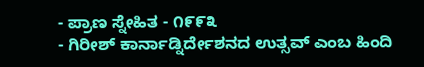- ಪ್ರಾಣ ಸ್ನೇಹಿತ - ೧೯೯೩
- ಗಿರೀಶ್ ಕಾರ್ನಾಡ್ನಿರ್ದೇಶನದ ಉತ್ಸವ್ ಎಂಬ ಹಿಂದಿ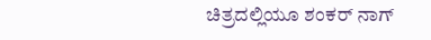ಚಿತ್ರದಲ್ಲಿಯೂ ಶಂಕರ್ ನಾಗ್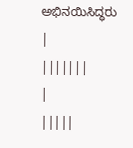ಅಭಿನಯಿಸಿದ್ಧರು
|
|||||||
|
|||||